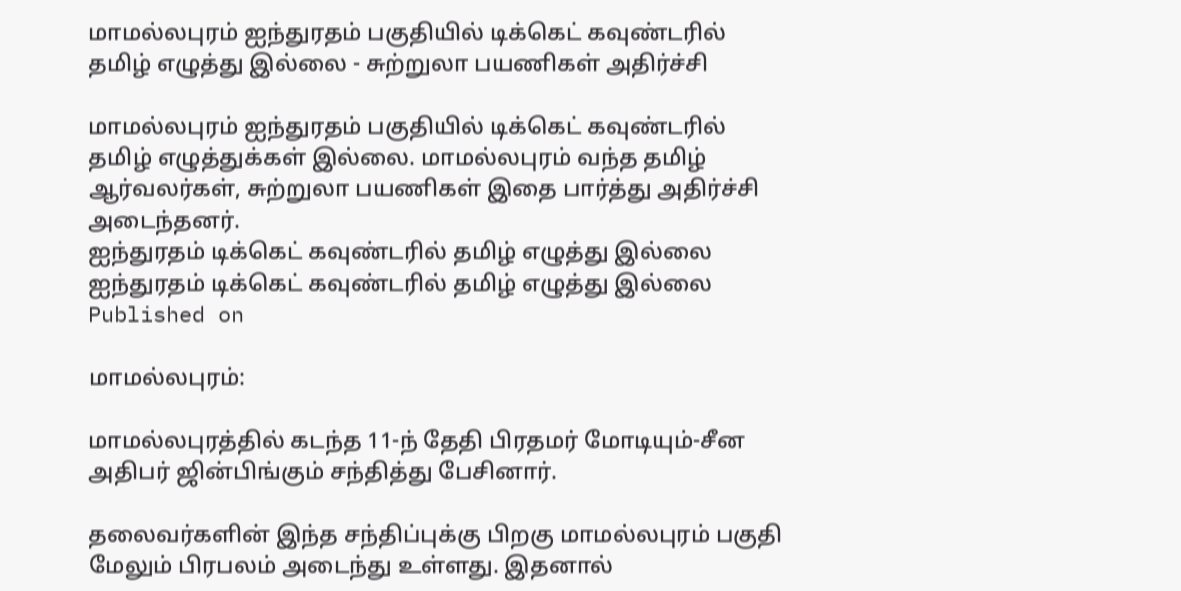மாமல்லபுரம் ஐந்துரதம் பகுதியில் டிக்கெட் கவுண்டரில் தமிழ் எழுத்து இல்லை - சுற்றுலா பயணிகள் அதிர்ச்சி

மாமல்லபுரம் ஐந்துரதம் பகுதியில் டிக்கெட் கவுண்டரில் தமிழ் எழுத்துக்கள் இல்லை. மாமல்லபுரம் வந்த தமிழ் ஆர்வலர்கள், சுற்றுலா பயணிகள் இதை பார்த்து அதிர்ச்சி அடைந்தனர்.
ஐந்துரதம் டிக்கெட் கவுண்டரில் தமிழ் எழுத்து இல்லை
ஐந்துரதம் டிக்கெட் கவுண்டரில் தமிழ் எழுத்து இல்லை
Published on

மாமல்லபுரம்:

மாமல்லபுரத்தில் கடந்த 11-ந் தேதி பிரதமர் மோடியும்-சீன அதிபர் ஜின்பிங்கும் சந்தித்து பேசினார்.

தலைவர்களின் இந்த சந்திப்புக்கு பிறகு மாமல்லபுரம் பகுதி மேலும் பிரபலம் அடைந்து உள்ளது. இதனால்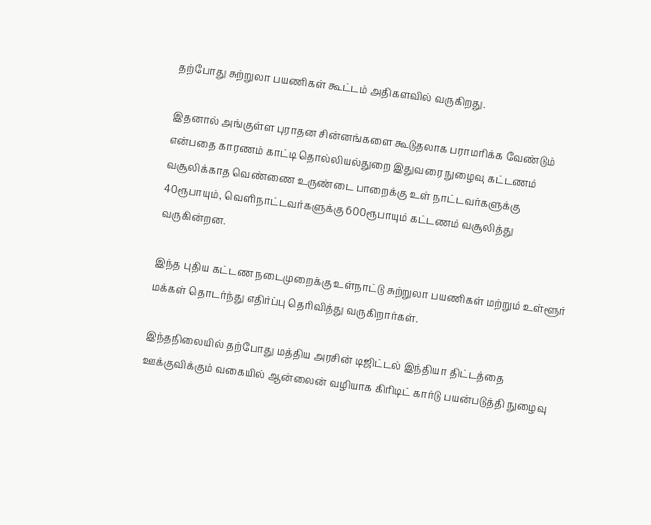தற்போது சுற்றுலா பயணிகள் கூட்டம் அதிகளவில் வருகிறது.

இதனால் அங்குள்ள புராதன சின்னங்களை கூடுதலாக பராமரிக்க வேண்டும் என்பதை காரணம் காட்டி தொல்லியல்துறை இதுவரை நுழைவு கட்டணம் வசூலிக்காத வெண்ணை உருண்டை பாறைக்கு உள் நாட்டவர்களுக்கு 40ரூபாயும், வெளிநாட்டவர்களுக்கு 600ரூபாயும் கட்டணம் வசூலித்து வருகின்றன.

இந்த புதிய கட்டண நடைமுறைக்கு உள்நாட்டு சுற்றுலா பயணிகள் மற்றும் உள்ளூர் மக்கள் தொடர்ந்து எதிர்ப்பு தெரிவித்து வருகிறார்கள்.

இந்தநிலையில் தற்போது மத்திய அரசின் டிஜிட்டல் இந்தியா திட்டத்தை ஊக்குவிக்கும் வகையில் ஆன்லைன் வழியாக கிரிடிட் கார்டு பயன்படுத்தி நுழைவு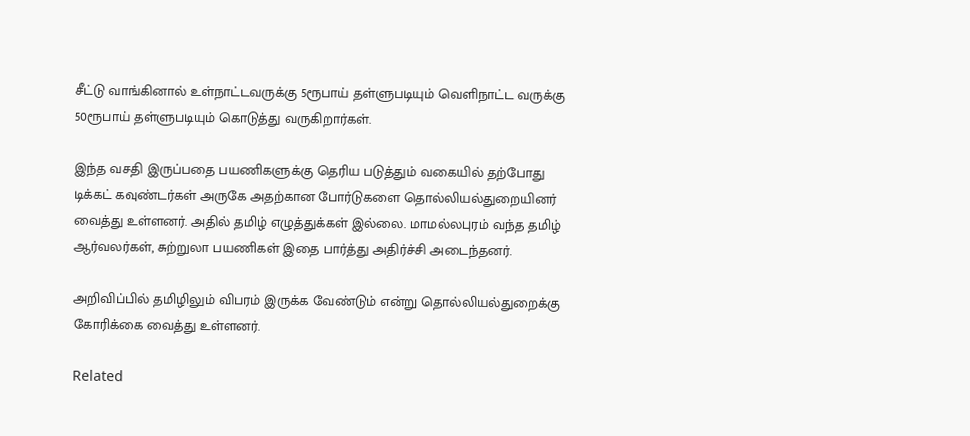சீட்டு வாங்கினால் உள்நாட்டவருக்கு 5ரூபாய் தள்ளுபடியும் வெளிநாட்ட வருக்கு 50ரூபாய் தள்ளுபடியும் கொடுத்து வருகிறார்கள்.

இந்த வசதி இருப்பதை பயணிகளுக்கு தெரிய படுத்தும் வகையில் தற்போது டிக்கட் கவுண்டர்கள் அருகே அதற்கான போர்டுகளை தொல்லியல்துறையினர் வைத்து உள்ளனர். அதில் தமிழ் எழுத்துக்கள் இல்லை. மாமல்லபுரம் வந்த தமிழ் ஆர்வலர்கள், சுற்றுலா பயணிகள் இதை பார்த்து அதிர்ச்சி அடைந்தனர்.

அறிவிப்பில் தமிழிலும் விபரம் இருக்க வேண்டும் என்று தொல்லியல்துறைக்கு கோரிக்கை வைத்து உள்ளனர்.

Related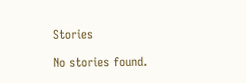Stories

No stories found.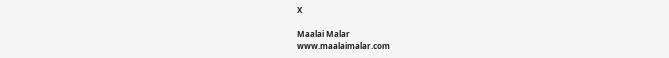X

Maalai Malar
www.maalaimalar.com